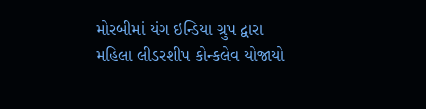મોરબીમાં યંગ ઇન્ડિયા ગ્રુપ દ્વારા મહિલા લીડરશીપ કોન્કલેવ યોજાયો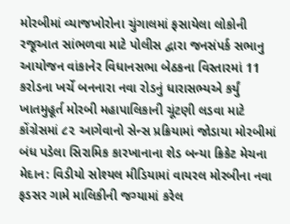મોરબીમાં વ્યાજખોરોના ચુંગાલમાં ફસાયેલા લોકોની રજૂઆત સાંભળવા માટે પોલીસ દ્વારા જનસંપર્ક સભાનુ આયોજન વાંકાનેર વિધાનસભા બેઠકના વિસ્તારમાં 11 કરોડના ખર્ચે બનનારા નવા રોડનું ધારાસભ્યએ કર્યું ખાતમુહૂર્ત મોરબી મહાપાલિકાની ચૂંટણી લડવા માટે કોંગ્રેસમાં ૮૨ આગેવાનો સેન્સ પ્રક્રિયામાં જોડાયા મોરબીમાં બંધ પડેલા સિરામિક કારખાનાના શેડ બન્યા ક્રિકેટ મેચના મેદાન: વિડીયો સોશ્યલ મીડિયામાં વાયરલ મોરબીના નવા ફડસર ગામે માલિકીની જગ્યામાં કરેલ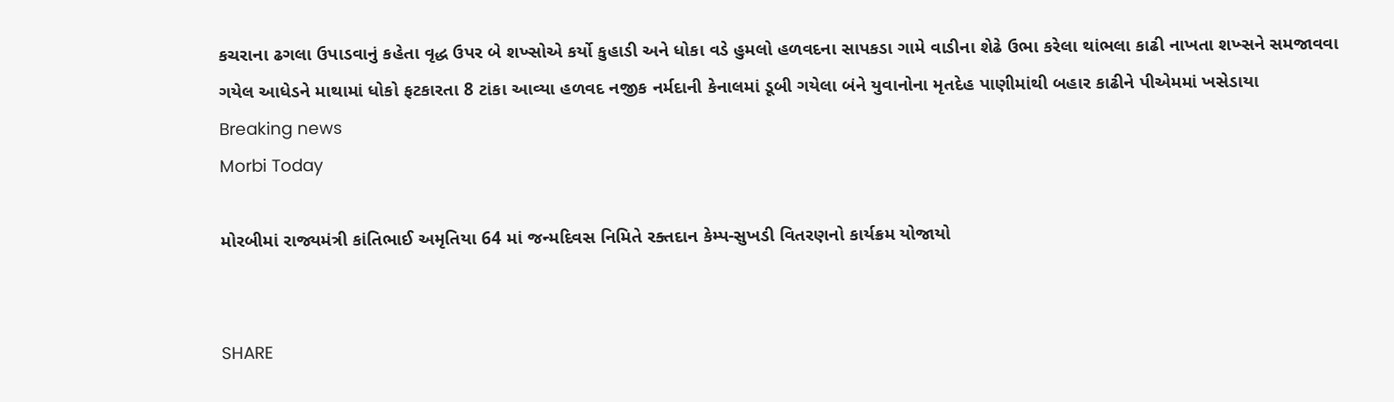કચરાના ઢગલા ઉપાડવાનું કહેતા વૃદ્ધ ઉપર બે શખ્સોએ કર્યો કુહાડી અને ધોકા વડે હુમલો હળવદના સાપકડા ગામે વાડીના શેઢે ઉભા કરેલા થાંભલા કાઢી નાખતા શખ્સને સમજાવવા ગયેલ આધેડને માથામાં ધોકો ફટકારતા 8 ટાંકા આવ્યા હળવદ નજીક નર્મદાની કેનાલમાં ડૂબી ગયેલા બંને યુવાનોના મૃતદેહ પાણીમાંથી બહાર કાઢીને પીએમમાં ખસેડાયા
Breaking news
Morbi Today

મોરબીમાં રાજ્યમંત્રી કાંતિભાઈ અમૃતિયા 64 માં જન્મદિવસ નિમિતે રક્તદાન કેમ્પ-સુખડી વિતરણનો કાર્યક્રમ યોજાયો


SHARE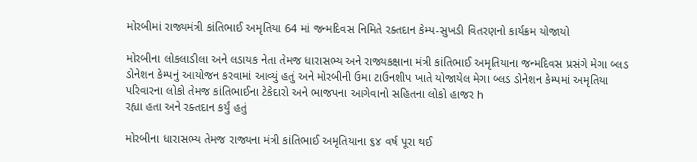મોરબીમાં રાજ્યમંત્રી કાંતિભાઈ અમૃતિયા 64 માં જન્મદિવસ નિમિતે રક્તદાન કેમ્પ-સુખડી વિતરણનો કાર્યક્રમ યોજાયો

મોરબીના લોકલાડીલા અને લડાયક નેતા તેમજ ધારાસભ્ય અને રાજ્યકક્ષાના મંત્રી કાંતિભાઈ અમૃતિયાના જન્મદિવસ પ્રસંગે મેગા બ્લડ ડોનેશન કેમ્પનું આયોજન કરવામાં આવ્યું હતું અને મોરબીની ઉમા ટાઉનશીપ ખાતે યોજાયેલ મેગા બ્લડ ડોનેશન કેમ્પમાં અમૃતિયા પરિવારના લોકો તેમજ કાંતિભાઈના ટેકેદારો અને ભાજપના આગેવાનો સહિતના લોકો હાજર h
રહ્યા હતા અને રક્તદાન કર્યું હતું

મોરબીના ધારાસભ્ય તેમજ રાજ્યના મંત્રી કાંતિભાઈ અમૃતિયાના ૬૪ વર્ષ પૂરા થઈ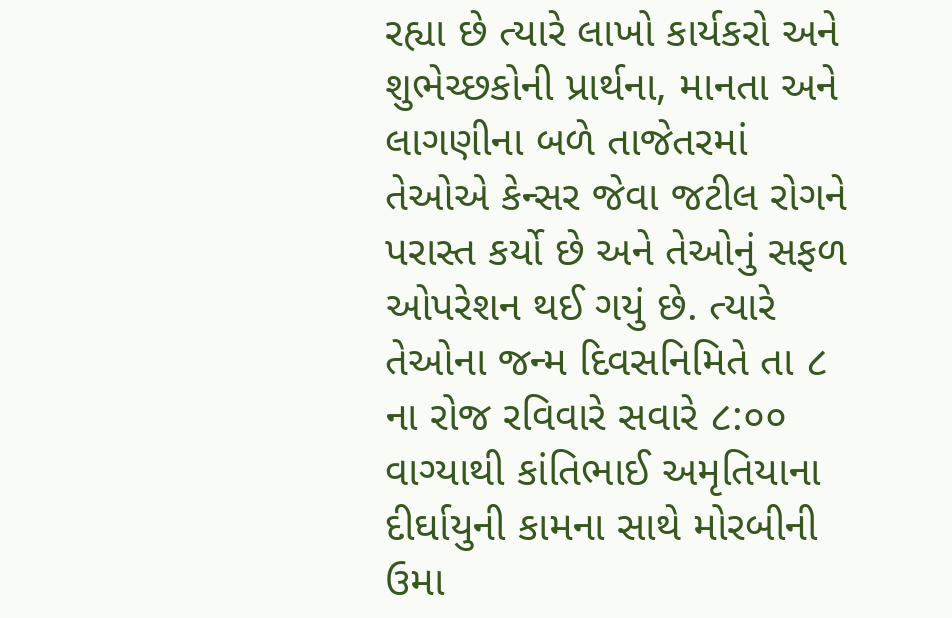રહ્યા છે ત્યારે લાખો કાર્યકરો અને શુભેચ્છકોની પ્રાર્થના, માનતા અને લાગણીના બળે તાજેતરમાં તેઓએ કેન્સર જેવા જટીલ રોગને પરાસ્ત કર્યો છે અને તેઓનું સફળ ઓપરેશન થઈ ગયું છે. ત્યારે તેઓના જન્મ દિવસનિમિતે તા ૮ ના રોજ રવિવારે સવારે ૮:૦૦ વાગ્યાથી કાંતિભાઈ અમૃતિયાના દીર્ઘાયુની કામના સાથે મોરબીની ઉમા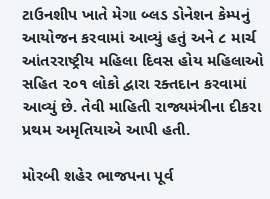ટાઉનશીપ ખાતે મેગા બ્લડ ડોનેશન કેમ્પનું આયોજન કરવામાં આવ્યું હતું અને ૮ માર્ચ આંતરરાષ્ટ્રીય મહિલા દિવસ હોય મહિલાઓ સહિત ૨૦૧ લોકો દ્વારા રક્તદાન કરવામાં આવ્યું છે. તેવી માહિતી રાજ્યમંત્રીના દીકરા પ્રથમ અમૃતિયાએ આપી હતી.

મોરબી શહેર ભાજપના પૂર્વ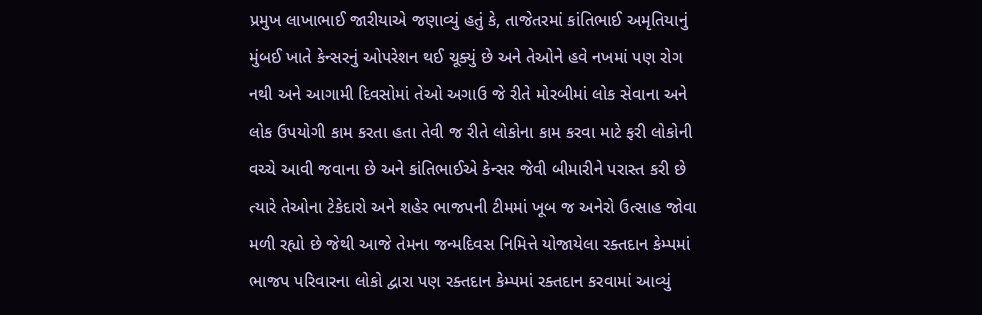પ્રમુખ લાખાભાઈ જારીયાએ જણાવ્યું હતું કે, તાજેતરમાં કાંતિભાઈ અમૃતિયાનું મુંબઈ ખાતે કેન્સરનું ઓપરેશન થઈ ચૂક્યું છે અને તેઓને હવે નખમાં પણ રોગ નથી અને આગામી દિવસોમાં તેઓ અગાઉ જે રીતે મોરબીમાં લોક સેવાના અને લોક ઉપયોગી કામ કરતા હતા તેવી જ રીતે લોકોના કામ કરવા માટે ફરી લોકોની વચ્ચે આવી જવાના છે અને કાંતિભાઈએ કેન્સર જેવી બીમારીને પરાસ્ત કરી છે ત્યારે તેઓના ટેકેદારો અને શહેર ભાજપની ટીમમાં ખૂબ જ અનેરો ઉત્સાહ જોવા મળી રહ્યો છે જેથી આજે તેમના જન્મદિવસ નિમિત્તે યોજાયેલા રક્તદાન કેમ્પમાં ભાજપ પરિવારના લોકો દ્વારા પણ રક્તદાન કેમ્પમાં રક્તદાન કરવામાં આવ્યું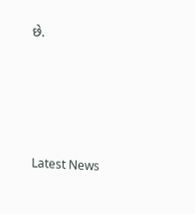છે.






Latest News